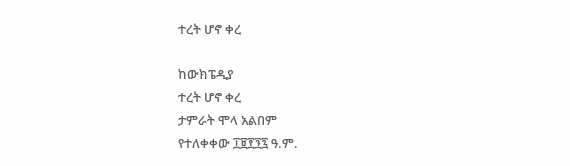ተረት ሆኖ ቀረ

ከውክፔዲያ
ተረት ሆኖ ቀረ
ታምራት ሞላ አልበም
የተለቀቀው ፲፱፻፺፯ ዓ.ም.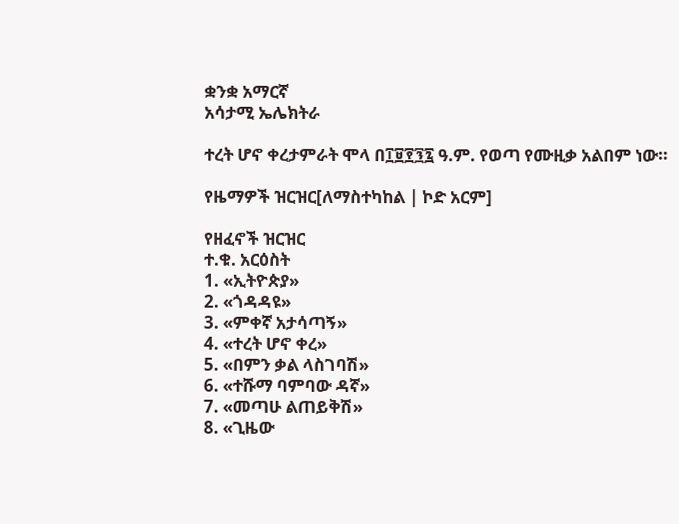ቋንቋ አማርኛ
አሳታሚ ኤሌክትራ

ተረት ሆኖ ቀረታምራት ሞላ በ፲፱፻፺፯ ዓ.ም. የወጣ የሙዚቃ አልበም ነው።

የዜማዎች ዝርዝር[ለማስተካከል | ኮድ አርም]

የዘፈኖች ዝርዝር
ተ.ቁ. አርዕስት
1. «ኢትዮጵያ»
2. «ጎዳዳዩ»
3. «ምቀኛ አታሳጣኝ»
4. «ተረት ሆኖ ቀረ»
5. «በምን ቃል ላስገባሽ»
6. «ተሹማ ባምባው ዳኛ»
7. «መጣሁ ልጠይቅሽ»
8. «ጊዜው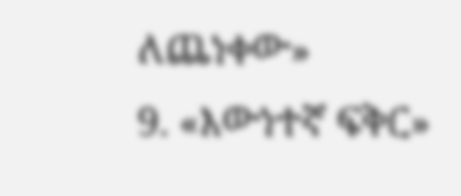ለጨነቀው»
9. «እውነተኛ ፍቅር»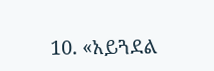10. «አይጓደል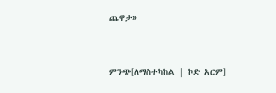ጨዋታ»


ምንጭ[ለማስተካከል | ኮድ አርም]